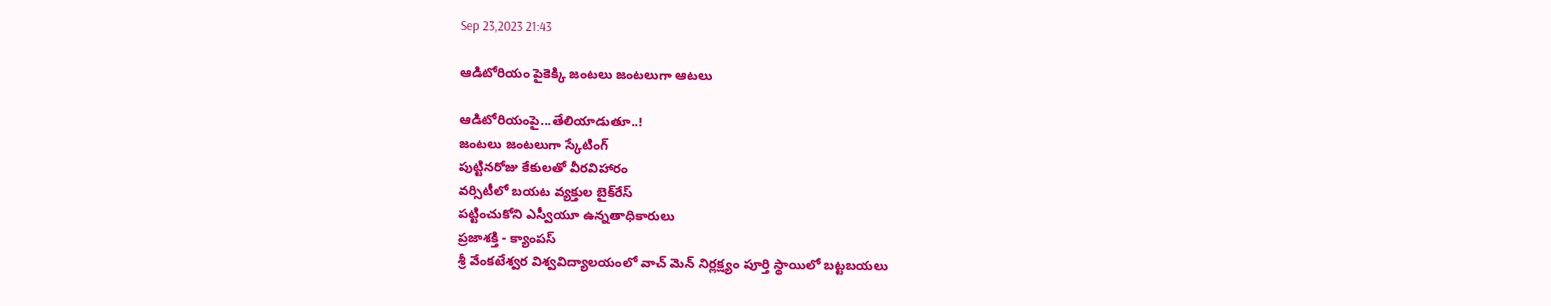Sep 23,2023 21:43

ఆడిటోరియం పైకెక్కి జంటలు జంటలుగా ఆటలు

ఆడిటోరియంపై...తేలియాడుతూ..!
జంటలు జంటలుగా స్కేటింగ్‌
పుట్టినరోజు కేకులతో వీరవిహారం
వర్సిటీలో బయట వ్యక్తుల బైక్‌రేస్‌
పట్టించుకోని ఎస్వీయూ ఉన్నతాధికారులు
ప్రజాశక్తి - క్యాంపస్‌
శ్రీ వేంకటేశ్వర విశ్వవిద్యాలయంలో వాచ్‌ మెన్‌ నిర్లక్ష్యం పూర్తి స్థాయిలో బట్టబయలు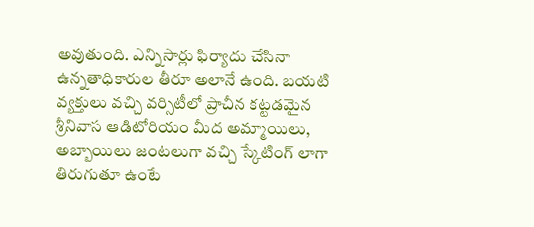అవుతుంది. ఎన్నిసార్లు ఫిర్యాదు చేసినా ఉన్నతాధికారుల తీరూ అలానే ఉంది. బయటి వ్యక్తులు వచ్చి వర్సిటీలో ప్రాచీన కట్టడమైన శ్రీనివాస ఆడిటోరియం మీద అమ్మాయిలు, అబ్బాయిలు జంటలుగా వచ్చి స్కేటింగ్‌ లాగా తిరుగుతూ ఉంటే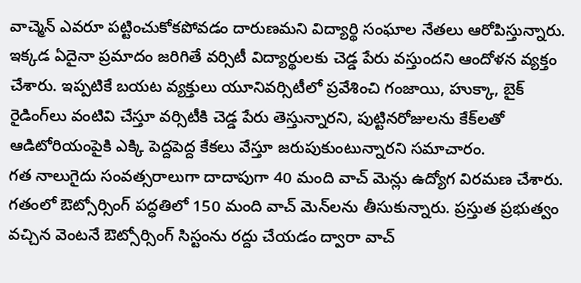వాచ్మెన్‌ ఎవరూ పట్టించుకోకపోవడం దారుణమని విద్యార్థి సంఘాల నేతలు ఆరోపిస్తున్నారు. ఇక్కడ ఏదైనా ప్రమాదం జరిగితే వర్సిటీ విద్యార్థులకు చెడ్డ పేరు వస్తుందని ఆందోళన వ్యక్తం చేశారు. ఇప్పటికే బయట వ్యక్తులు యూనివర్సిటీలో ప్రవేశించి గంజాయి, హుక్కా, బైక్‌ రైడింగ్‌లు వంటివి చేస్తూ వర్సిటీకి చెడ్డ పేరు తెస్తున్నారని, పుట్టినరోజులను కేక్‌లతో ఆడిటోరియంపైకి ఎక్కి పెద్దపెద్ద కేకలు వేస్తూ జరుపుకుంటున్నారని సమాచారం.
గత నాలుగైదు సంవత్సరాలుగా దాదాపుగా 40 మంది వాచ్‌ మెన్లు ఉద్యోగ విరమణ చేశారు. గతంలో ఔట్సోర్సింగ్‌ పద్ధతిలో 150 మంది వాచ్‌ మెన్‌లను తీసుకున్నారు. ప్రస్తుత ప్రభుత్వం వచ్చిన వెంటనే ఔట్సోర్సింగ్‌ సిస్టంను రద్దు చేయడం ద్వారా వాచ్‌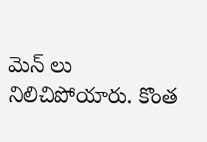మెన్‌ లు నిలిచిపోయారు. కొంత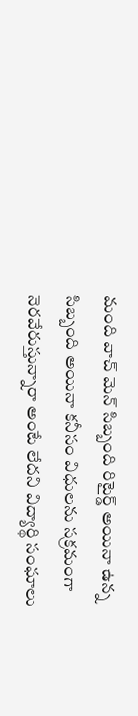మంది వాచ్‌ మెన్‌ సిబ్బంది రిటైర్డ్‌ అయినా ఉన్న సిబ్బంది అయినా కనీసం విధులను సక్రమంగా నెరవేరుస్తున్నారా అంటే లేదని విద్యార్థి సంఘాలు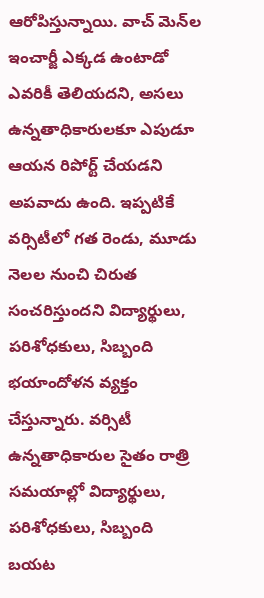ఆరోపిస్తున్నాయి. వాచ్‌ మెన్‌ల ఇంచార్జీ ఎక్కడ ఉంటాడో ఎవరికీ తెలియదని, అసలు ఉన్నతాధికారులకూ ఎపుడూ ఆయన రిపోర్ట్‌ చేయడని అపవాదు ఉంది. ఇప్పటికే వర్సిటీలో గత రెండు, మూడు నెలల నుంచి చిరుత సంచరిస్తుందని విద్యార్థులు, పరిశోధకులు, సిబ్బంది భయాందోళన వ్యక్తం చేస్తున్నారు. వర్సిటీ ఉన్నతాధికారుల సైతం రాత్రి సమయాల్లో విద్యార్థులు, పరిశోధకులు, సిబ్బంది బయట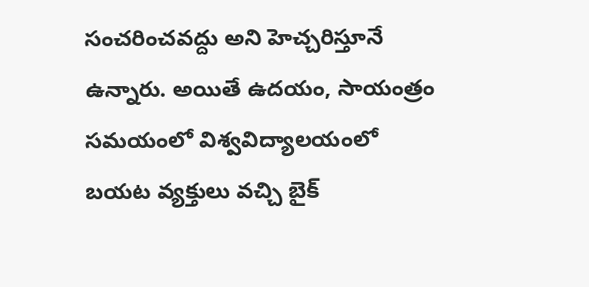సంచరించవద్దు అని హెచ్చరిస్తూనే ఉన్నారు. అయితే ఉదయం, సాయంత్రం సమయంలో విశ్వవిద్యాలయంలో బయట వ్యక్తులు వచ్చి బైక్‌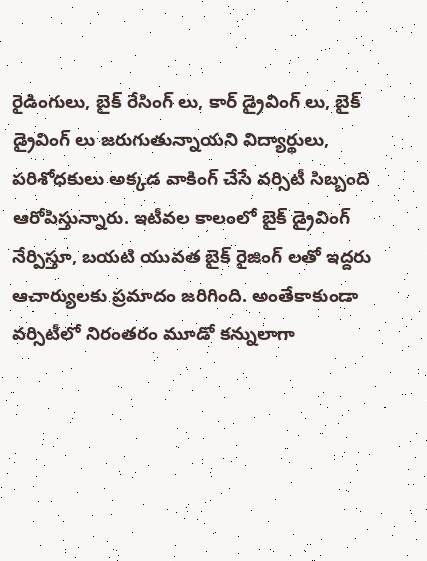రైడింగులు, బైక్‌ రేసింగ్‌ లు, కార్‌ డ్రైవింగ్‌ లు, బైక్‌ డ్రైవింగ్‌ లు జరుగుతున్నాయని విద్యార్థులు, పరిశోధకులు అక్కడ వాకింగ్‌ చేసే వర్సిటీ సిబ్బంది ఆరోపిస్తున్నారు. ఇటీవల కాలంలో బైక్‌ డ్రైవింగ్‌ నేర్పిస్తూ, బయటి యువత బైక్‌ రైజింగ్‌ లతో ఇద్దరు ఆచార్యులకు ప్రమాదం జరిగింది. అంతేకాకుండా వర్సిటీలో నిరంతరం మూడో కన్నులాగా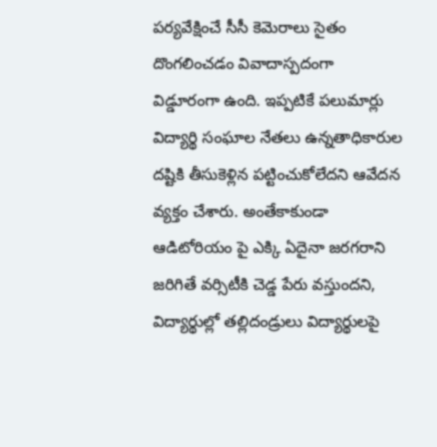పర్యవేక్షించే సీసీ కెమెరాలు సైతం దొంగలించడం వివాదాస్పదంగా విడ్డూరంగా ఉంది. ఇప్పటికే పలుమార్లు విద్యార్థి సంఘాల నేతలు ఉన్నతాధికారుల దష్టికి తీసుకెళ్లిన పట్టించుకోలేదని ఆవేదన వ్యక్తం చేశారు. అంతేకాకుండా ఆడిటోరియం పై ఎక్కి ఏదైనా జరగరాని జరిగితే వర్సిటీకి చెడ్డ పేరు వస్తుందని, విద్యార్థుల్లో తల్లిదండ్రులు విద్యార్థులపై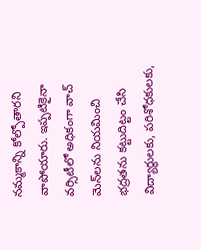నమ్మకాన్ని కోల్పోతారని వాపోయారు. ఇప్పటికైనా వర్సిటీలో అధికంగా వాచ్‌ మెన్‌లను నియమించి భద్రతను కట్టుదిట్టం చేసి విద్యార్థులకు, పరిశోధకులకు,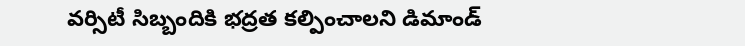వర్సిటీ సిబ్బందికి భద్రత కల్పించాలని డిమాండ్‌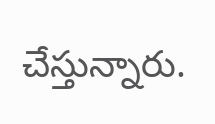చేస్తున్నారు.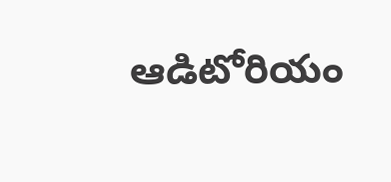ఆడిటోరియం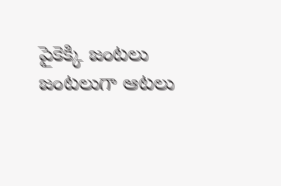పైకెక్కి జంటలు జంటలుగా ఆటలు